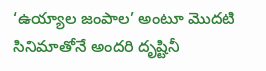‘ఉయ్యాల జంపాల’ అంటూ మొదటి సినిమాతోనే అందరి దృష్టినీ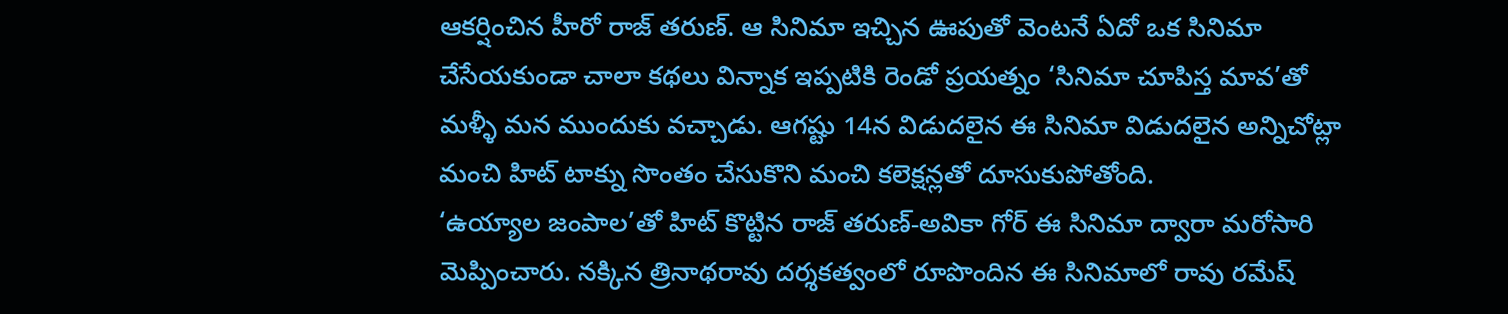ఆకర్షించిన హీరో రాజ్ తరుణ్. ఆ సినిమా ఇచ్చిన ఊపుతో వెంటనే ఏదో ఒక సినిమా చేసేయకుండా చాలా కథలు విన్నాక ఇప్పటికి రెండో ప్రయత్నం ‘సినిమా చూపిస్త మావ’తో మళ్ళీ మన ముందుకు వచ్చాడు. ఆగష్టు 14న విడుదలైన ఈ సినిమా విడుదలైన అన్నిచోట్లా మంచి హిట్ టాక్ను సొంతం చేసుకొని మంచి కలెక్షన్లతో దూసుకుపోతోంది.
‘ఉయ్యాల జంపాల’తో హిట్ కొట్టిన రాజ్ తరుణ్-అవికా గోర్ ఈ సినిమా ద్వారా మరోసారి మెప్పించారు. నక్కిన త్రినాథరావు దర్శకత్వంలో రూపొందిన ఈ సినిమాలో రావు రమేష్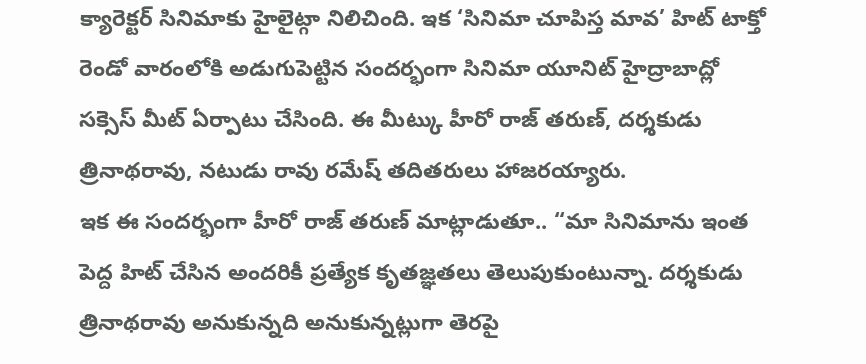క్యారెక్టర్ సినిమాకు హైలైట్గా నిలిచింది. ఇక ‘సినిమా చూపిస్త మావ’ హిట్ టాక్తో రెండో వారంలోకి అడుగుపెట్టిన సందర్భంగా సినిమా యూనిట్ హైద్రాబాద్లో సక్సెస్ మీట్ ఏర్పాటు చేసింది. ఈ మీట్కు హీరో రాజ్ తరుణ్, దర్శకుడు త్రినాథరావు, నటుడు రావు రమేష్ తదితరులు హాజరయ్యారు.
ఇక ఈ సందర్భంగా హీరో రాజ్ తరుణ్ మాట్లాడుతూ.. “మా సినిమాను ఇంత పెద్ద హిట్ చేసిన అందరికీ ప్రత్యేక కృతజ్ఞతలు తెలుపుకుంటున్నా. దర్శకుడు త్రినాథరావు అనుకున్నది అనుకున్నట్లుగా తెరపై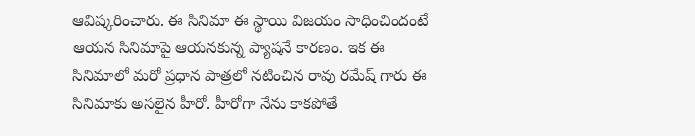ఆవిష్కరించారు. ఈ సినిమా ఈ స్థాయి విజయం సాధించిందంటే ఆయన సినిమాపై ఆయనకున్న ప్యాషనే కారణం. ఇక ఈ సినిమాలో మరో ప్రధాన పాత్రలో నటించిన రావు రమేష్ గారు ఈ సినిమాకు అసలైన హీరో. హీరోగా నేను కాకపోతే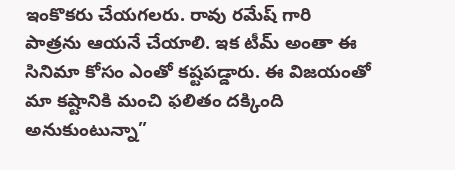ఇంకొకరు చేయగలరు. రావు రమేష్ గారి పాత్రను ఆయనే చేయాలి. ఇక టీమ్ అంతా ఈ సినిమా కోసం ఎంతో కష్టపడ్డారు. ఈ విజయంతో మా కష్టానికి మంచి ఫలితం దక్కింది అనుకుంటున్నా”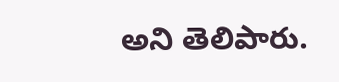అని తెలిపారు.